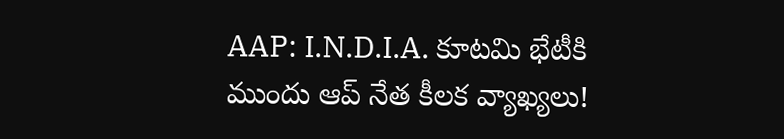AAP: I.N.D.I.A. కూటమి భేటీకి ముందు ఆప్ నేత కీలక వ్యాఖ్యలు!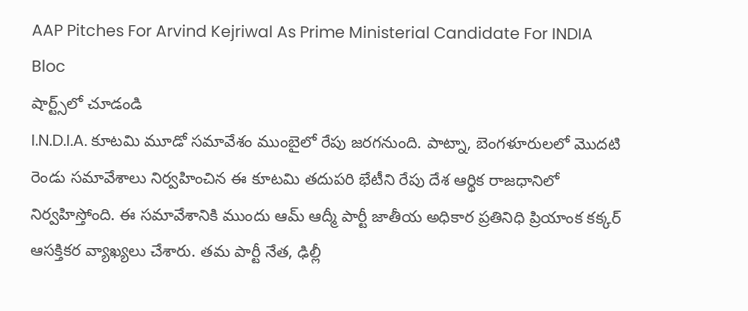AAP Pitches For Arvind Kejriwal As Prime Ministerial Candidate For INDIA Bloc
షార్ట్స్‌లో చూడండి
I.N.D.I.A. కూటమి మూడో సమావేశం ముంబైలో రేపు జరగనుంది. పాట్నా, బెంగళూరులలో మొదటి రెండు సమావేశాలు నిర్వహించిన ఈ కూటమి తదుపరి భేటీని రేపు దేశ ఆర్థిక రాజధానిలో నిర్వహిస్తోంది. ఈ సమావేశానికి ముందు ఆమ్ ఆద్మీ పార్టీ జాతీయ అధికార ప్రతినిధి ప్రియాంక కక్కర్ ఆసక్తికర వ్యాఖ్యలు చేశారు. తమ పార్టీ నేత, ఢిల్లీ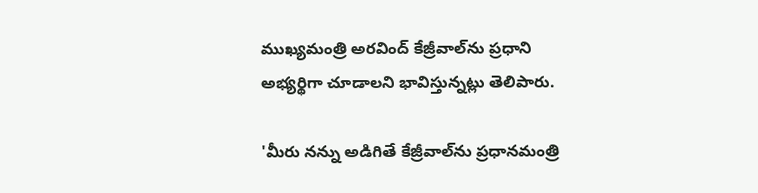ముఖ్యమంత్రి అరవింద్ కేజ్రీవాల్‌ను ప్రధాని అభ్యర్థిగా చూడాలని భావిస్తున్నట్లు తెలిపారు.

'మీరు నన్ను అడిగితే కేజ్రీవాల్‌ను ప్రధానమంత్రి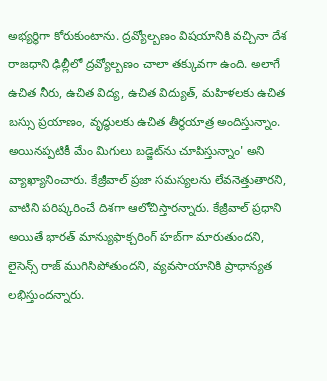అభ్యర్థిగా కోరుకుంటాను. ద్రవ్యోల్బణం విషయానికి వచ్చినా దేశ రాజధాని ఢిల్లీలో ద్రవ్యోల్బణం చాలా తక్కువగా ఉంది. అలాగే ఉచిత నీరు, ఉచిత విద్య, ఉచిత విద్యుత్, మహిళలకు ఉచిత బస్సు ప్రయాణం, వృద్ధులకు ఉచిత తీర్థయాత్ర అందిస్తున్నాం. అయినప్పటికీ మేం మిగులు బడ్జెట్‌ను చూపిస్తున్నాం' అని వ్యాఖ్యానించారు. కేజ్రీవాల్ ప్రజా సమస్యలను లేవనెత్తుతారని, వాటిని పరిష్కరించే దిశగా ఆలోచిస్తారన్నారు. కేజ్రీవాల్ ప్రధాని అయితే భారత్ మాన్యుఫాక్చరింగ్ హబ్‌గా మారుతుందని, లైసెన్స్ రాజ్ ముగిసిపోతుందని, వ్యవసాయానికి ప్రాధాన్యత లభిస్తుందన్నారు.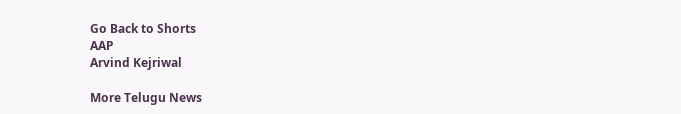Go Back to Shorts
AAP
Arvind Kejriwal

More Telugu News